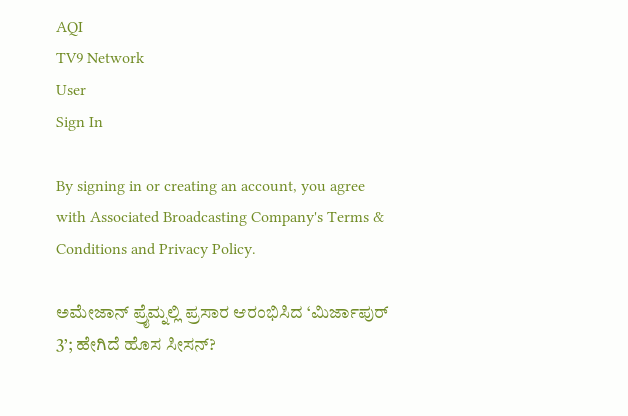AQI
TV9 Network
User
Sign In

By signing in or creating an account, you agree with Associated Broadcasting Company's Terms & Conditions and Privacy Policy.

ಅಮೇಜಾನ್ ಪ್ರೈಮ್ನಲ್ಲಿ ಪ್ರಸಾರ ಆರಂಭಿಸಿದ ‘ಮಿರ್ಜಾಪುರ್ 3’; ಹೇಗಿದೆ ಹೊಸ ಸೀಸನ್?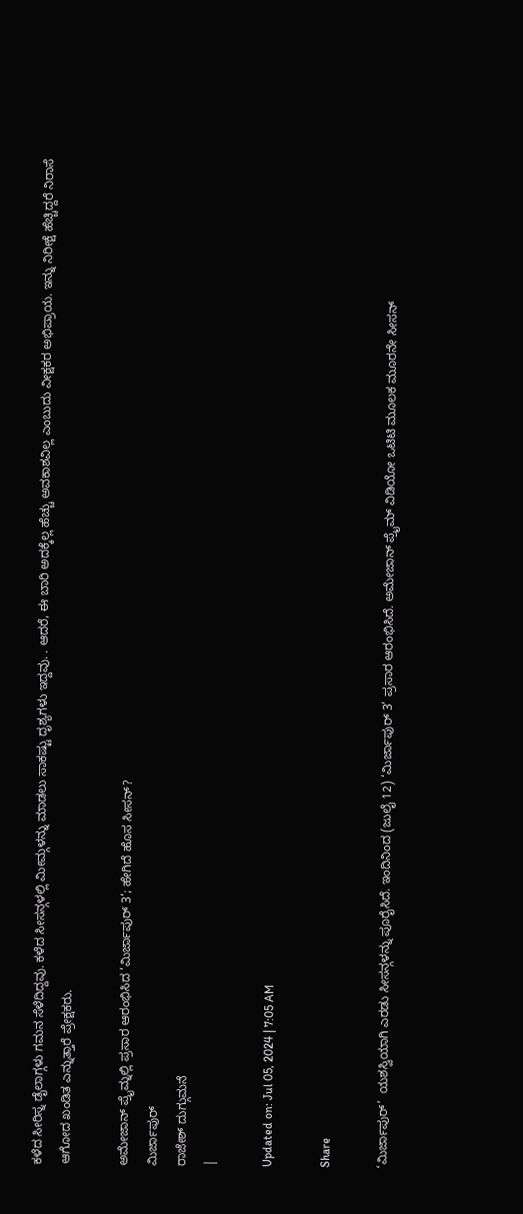ಕಳೆದ ಸೀರಿಸ್ನ ಡೈಲಾಗ್ಗಳು ಗಮನ ಸೆಳೆದಿದ್ದವು. ಕಳೆದ ಸೀಸನ್ಗಳಲ್ಲಿ ಮೀಮ್ಗಳನ್ನು ಮಾಡಲು ಸಾಕಷ್ಟು ದೃಶ್ಯಗಳು ಇದ್ದವು. . ಆದರೆ, ಈ ಬಾರಿ ಅದಕ್ಕೆಲ್ಲ ಹೆಚ್ಚು ಅವಕಾಶವಿಲ್ಲ ಎಂಬುದು ವೀಕ್ಷಕರ ಅಭಿಪ್ರಾಯ. ಇನ್ನು ನಿರೀಕ್ಷೆ ಹೆಚ್ಚಿದ್ದರೆ ನಿರಾಸೆ ಆಗೋದ ಖಂಡಿತ ಎನ್ನುತ್ತಾರೆ ಪ್ರೇಕ್ಷಕರು.

ಅಮೇಜಾನ್ ಪ್ರೈಮ್ನಲ್ಲಿ ಪ್ರಸಾರ ಆರಂಭಿಸಿದ ‘ಮಿರ್ಜಾಪುರ್ 3’; ಹೇಗಿದೆ ಹೊಸ ಸೀಸನ್?
ಮಿರ್ಜಾಪುರ್
ರಾಜೇಶ್ ದುಗ್ಗುಮನೆ
|

Updated on: Jul 05, 2024 | 7:05 AM

Share

‘ಮಿರ್ಜಾಪುರ್’  ಯಶಸ್ವಿಯಾಗಿ ಎರಡು ಸೀಸನ್ಗಳನ್ನು ಪೂರೈಸಿದೆ. ಇಂದಿನಿಂದ (ಜುಲೈ 12) ‘ಮಿರ್ಜಾಪುರ್ 3’ ಪ್ರಸಾರ ಆರಂಭಿಸಿದೆ. ಅಮೇಜಾನ್ ಪ್ರೈಮ್ ವಿಡಿಯೋ ಒಟಿಟಿ ಮೂಲಕ ಮೂರನೇ ಸೀಸನ್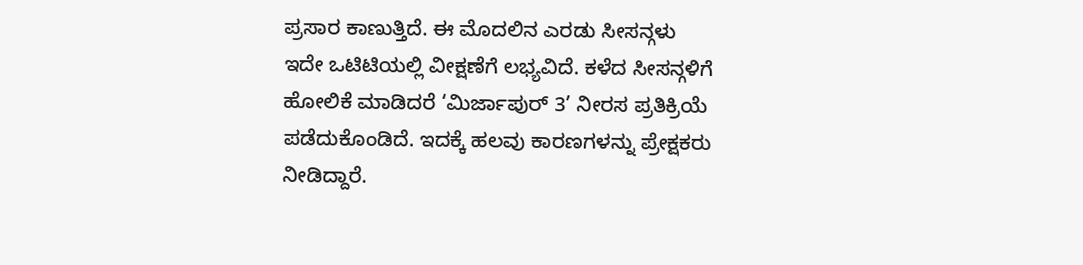ಪ್ರಸಾರ ಕಾಣುತ್ತಿದೆ. ಈ ಮೊದಲಿನ ಎರಡು ಸೀಸನ್ಗಳು ಇದೇ ಒಟಿಟಿಯಲ್ಲಿ ವೀಕ್ಷಣೆಗೆ ಲಭ್ಯವಿದೆ. ಕಳೆದ ಸೀಸನ್ಗಳಿಗೆ ಹೋಲಿಕೆ ಮಾಡಿದರೆ ‘ಮಿರ್ಜಾಪುರ್ 3’ ನೀರಸ ಪ್ರತಿಕ್ರಿಯೆ ಪಡೆದುಕೊಂಡಿದೆ. ಇದಕ್ಕೆ ಹಲವು ಕಾರಣಗಳನ್ನು ಪ್ರೇಕ್ಷಕರು ನೀಡಿದ್ದಾರೆ.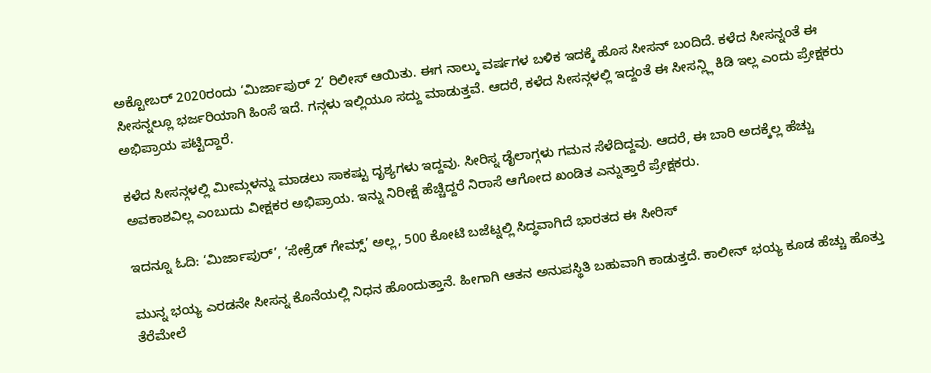ಅಕ್ಟೋಬರ್ 2020ರಂದು ‘ಮಿರ್ಜಾಪುರ್ 2’ ರಿಲೀಸ್ ಆಯಿತು. ಈಗ ನಾಲ್ಕು ವರ್ಷಗಳ ಬಳಿಕ ಇದಕ್ಕೆ ಹೊಸ ಸೀಸನ್ ಬಂದಿದೆ. ಕಳೆದ ಸೀಸನ್ನಂತೆ ಈ ಸೀಸನ್ನಲ್ಲೂ ಭರ್ಜರಿಯಾಗಿ ಹಿಂಸೆ ಇದೆ. ಗನ್ಗಳು ಇಲ್ಲಿಯೂ ಸದ್ದು ಮಾಡುತ್ತವೆ. ಆದರೆ, ಕಳೆದ ಸೀಸನ್ಗಳಲ್ಲಿ ಇದ್ದಂತೆ ಈ ಸೀಸನ್ಲ್ಲಿ ಕಿಡಿ ಇಲ್ಲ ಎಂದು ಪ್ರೇಕ್ಷಕರು ಅಭಿಪ್ರಾಯ ಪಟ್ಟಿದ್ದಾರೆ.

ಕಳೆದ ಸೀಸನ್ಗಳಲ್ಲಿ ಮೀಮ್ಗಳನ್ನು ಮಾಡಲು ಸಾಕಷ್ಟು ದೃಶ್ಯಗಳು ಇದ್ದವು. ಸೀರಿಸ್ನ ಡೈಲಾಗ್ಗಳು ಗಮನ ಸೆಳೆದಿದ್ದವು. ಆದರೆ, ಈ ಬಾರಿ ಅದಕ್ಕೆಲ್ಲ ಹೆಚ್ಚು ಅವಕಾಶವಿಲ್ಲ ಎಂಬುದು ವೀಕ್ಷಕರ ಅಭಿಪ್ರಾಯ. ಇನ್ನು ನಿರೀಕ್ಷೆ ಹೆಚ್ಚಿದ್ದರೆ ನಿರಾಸೆ ಆಗೋದ ಖಂಡಿತ ಎನ್ನುತ್ತಾರೆ ಪ್ರೇಕ್ಷಕರು.

ಇದನ್ನೂ ಓದಿ: ‘ಮಿರ್ಜಾಪುರ್’, ‘ಸೇಕ್ರೆಡ್ ಗೇಮ್ಸ್’ ಅಲ್ಲ, 500 ಕೋಟಿ ಬಜೆಟ್ನಲ್ಲಿ ಸಿದ್ಧವಾಗಿದೆ ಭಾರತದ ಈ ಸೀರಿಸ್

ಮುನ್ನ ಭಯ್ಯ ಎರಡನೇ ಸೀಸನ್ನ ಕೊನೆಯಲ್ಲಿ ನಿಧನ ಹೊಂದುತ್ತಾನೆ. ಹೀಗಾಗಿ ಆತನ ಅನುಪಸ್ಥಿತಿ ಬಹುವಾಗಿ ಕಾಡುತ್ತದೆ. ಕಾಲೀನ್ ಭಯ್ಯ ಕೂಡ ಹೆಚ್ಚು ಹೊತ್ತು ತೆರೆಮೇಲೆ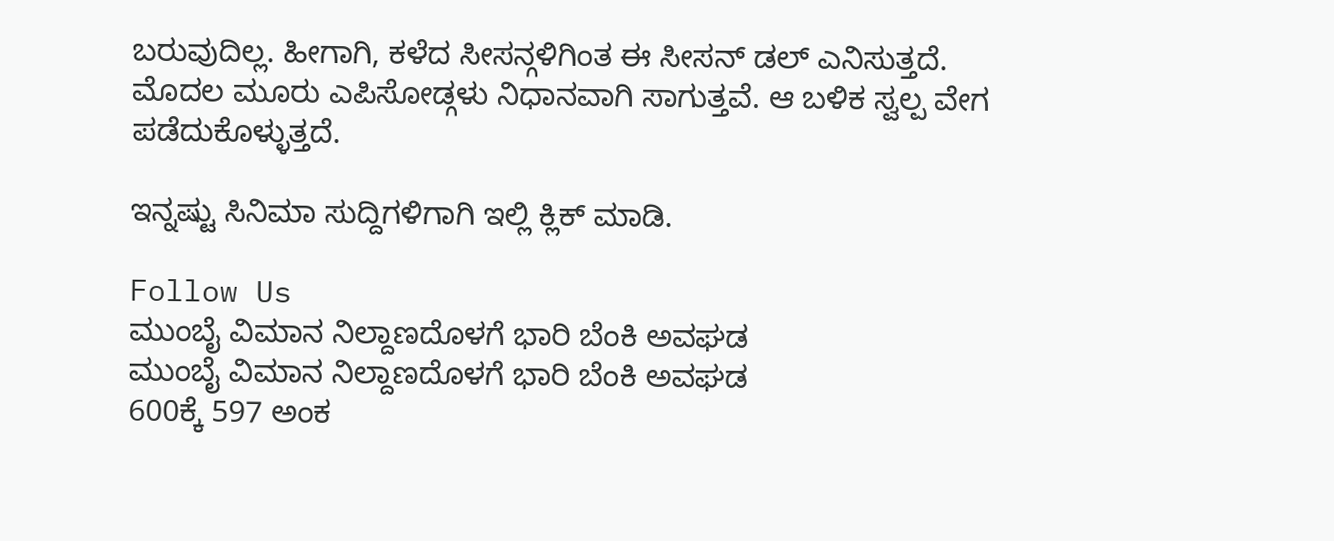ಬರುವುದಿಲ್ಲ. ಹೀಗಾಗಿ, ಕಳೆದ ಸೀಸನ್ಗಳಿಗಿಂತ ಈ ಸೀಸನ್ ಡಲ್ ಎನಿಸುತ್ತದೆ. ಮೊದಲ ಮೂರು ಎಪಿಸೋಡ್ಗಳು ನಿಧಾನವಾಗಿ ಸಾಗುತ್ತವೆ. ಆ ಬಳಿಕ ಸ್ವಲ್ಪ ವೇಗ ಪಡೆದುಕೊಳ್ಳುತ್ತದೆ.

ಇನ್ನಷ್ಟು ಸಿನಿಮಾ ಸುದ್ದಿಗಳಿಗಾಗಿ ಇಲ್ಲಿ ಕ್ಲಿಕ್ ಮಾಡಿ.

Follow Us
ಮುಂಬೈ ವಿಮಾನ ನಿಲ್ದಾಣದೊಳಗೆ ಭಾರಿ ಬೆಂಕಿ ಅವಘಡ
ಮುಂಬೈ ವಿಮಾನ ನಿಲ್ದಾಣದೊಳಗೆ ಭಾರಿ ಬೆಂಕಿ ಅವಘಡ
600ಕ್ಕೆ 597 ಅಂಕ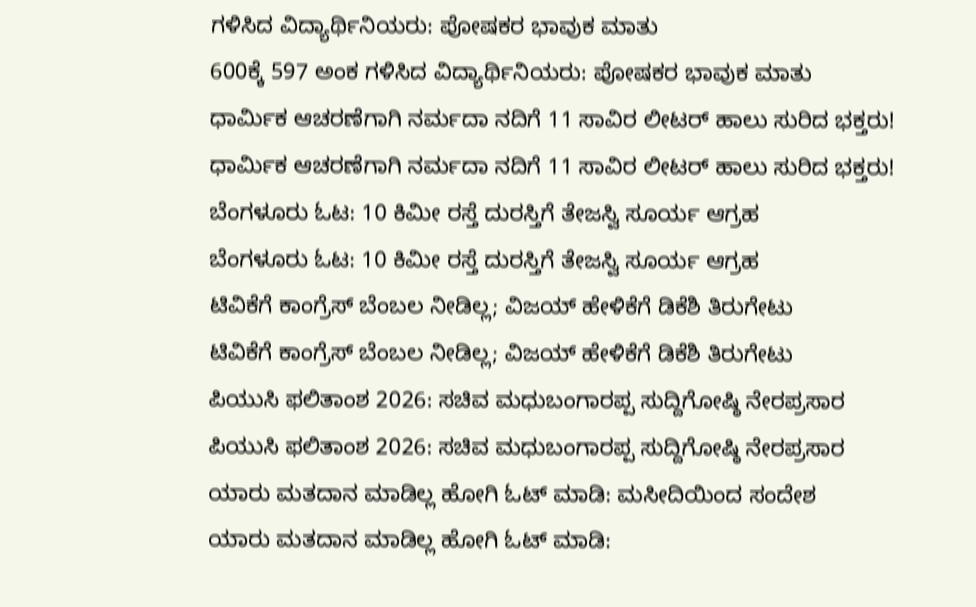ಗಳಿಸಿದ ವಿದ್ಯಾರ್ಥಿನಿಯರು: ಪೋಷಕರ ಭಾವುಕ ಮಾತು
600ಕ್ಕೆ 597 ಅಂಕ ಗಳಿಸಿದ ವಿದ್ಯಾರ್ಥಿನಿಯರು: ಪೋಷಕರ ಭಾವುಕ ಮಾತು
ಧಾರ್ಮಿಕ ಆಚರಣೆಗಾಗಿ ನರ್ಮದಾ ನದಿಗೆ 11 ಸಾವಿರ ಲೀಟರ್ ಹಾಲು ಸುರಿದ ಭಕ್ತರು!
ಧಾರ್ಮಿಕ ಆಚರಣೆಗಾಗಿ ನರ್ಮದಾ ನದಿಗೆ 11 ಸಾವಿರ ಲೀಟರ್ ಹಾಲು ಸುರಿದ ಭಕ್ತರು!
ಬೆಂಗಳೂರು ಓಟ: 10 ಕಿಮೀ ರಸ್ತೆ ದುರಸ್ತಿಗೆ ತೇಜಸ್ವಿ ಸೂರ್ಯ ಆಗ್ರಹ
ಬೆಂಗಳೂರು ಓಟ: 10 ಕಿಮೀ ರಸ್ತೆ ದುರಸ್ತಿಗೆ ತೇಜಸ್ವಿ ಸೂರ್ಯ ಆಗ್ರಹ
ಟಿವಿಕೆಗೆ ಕಾಂಗ್ರೆಸ್ ಬೆಂಬಲ ನೀಡಿಲ್ಲ; ವಿಜಯ್ ಹೇಳಿಕೆಗೆ ಡಿಕೆಶಿ ತಿರುಗೇಟು
ಟಿವಿಕೆಗೆ ಕಾಂಗ್ರೆಸ್ ಬೆಂಬಲ ನೀಡಿಲ್ಲ; ವಿಜಯ್ ಹೇಳಿಕೆಗೆ ಡಿಕೆಶಿ ತಿರುಗೇಟು
ಪಿಯುಸಿ ಫಲಿತಾಂಶ 2026: ಸಚಿವ ಮಧುಬಂಗಾರಪ್ಪ ಸುದ್ದಿಗೋಷ್ಠಿ ನೇರಪ್ರಸಾರ
ಪಿಯುಸಿ ಫಲಿತಾಂಶ 2026: ಸಚಿವ ಮಧುಬಂಗಾರಪ್ಪ ಸುದ್ದಿಗೋಷ್ಠಿ ನೇರಪ್ರಸಾರ
ಯಾರು‌ ಮತದಾನ ಮಾಡಿಲ್ಲ ಹೋಗಿ ಓಟ್ ಮಾಡಿ: ಮಸೀದಿಯಿಂದ ಸಂದೇಶ
ಯಾರು‌ ಮತದಾನ ಮಾಡಿಲ್ಲ ಹೋಗಿ ಓಟ್ ಮಾಡಿ: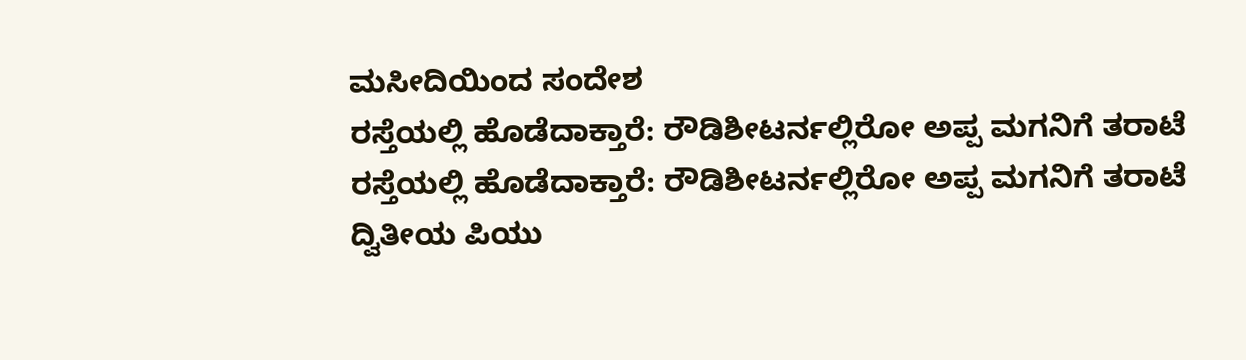ಮಸೀದಿಯಿಂದ ಸಂದೇಶ
ರಸ್ತೆಯಲ್ಲಿ ಹೊಡೆದಾಕ್ತಾರೆ: ರೌಡಿಶೀಟರ್ನಲ್ಲಿರೋ ಅಪ್ಪ ಮಗನಿಗೆ ತರಾಟೆ
ರಸ್ತೆಯಲ್ಲಿ ಹೊಡೆದಾಕ್ತಾರೆ: ರೌಡಿಶೀಟರ್ನಲ್ಲಿರೋ ಅಪ್ಪ ಮಗನಿಗೆ ತರಾಟೆ
ದ್ವಿತೀಯ ಪಿಯು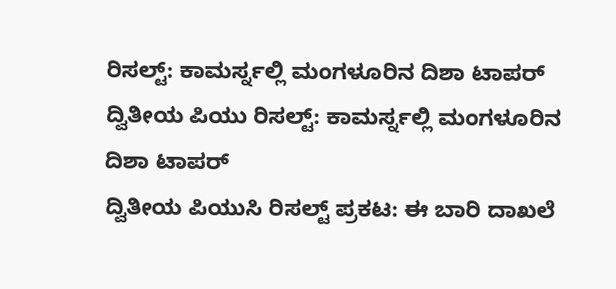ರಿಸಲ್ಟ್: ಕಾಮರ್ಸ್ನಲ್ಲಿ ಮಂಗಳೂರಿನ ದಿಶಾ ಟಾಪರ್
ದ್ವಿತೀಯ ಪಿಯು ರಿಸಲ್ಟ್: ಕಾಮರ್ಸ್ನಲ್ಲಿ ಮಂಗಳೂರಿನ ದಿಶಾ ಟಾಪರ್
ದ್ವಿತೀಯ ಪಿಯುಸಿ ರಿಸಲ್ಟ್ ಪ್ರಕಟ: ಈ ಬಾರಿ ದಾಖಲೆ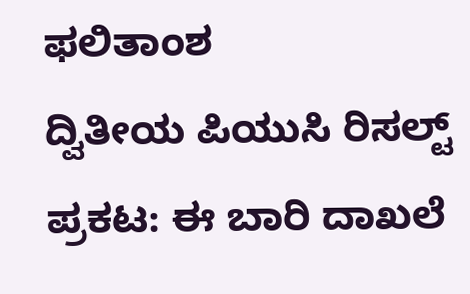ಫಲಿತಾಂಶ
ದ್ವಿತೀಯ ಪಿಯುಸಿ ರಿಸಲ್ಟ್ ಪ್ರಕಟ: ಈ ಬಾರಿ ದಾಖಲೆ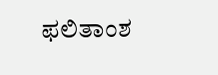ಫಲಿತಾಂಶ